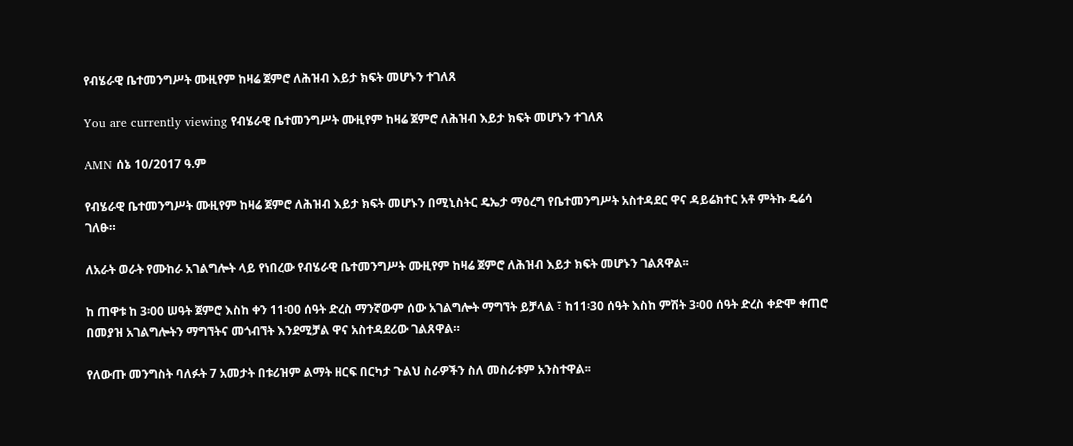የብሄራዊ ቤተመንግሥት ሙዚየም ከዛሬ ጀምሮ ለሕዝብ እይታ ክፍት መሆኑን ተገለጸ

You are currently viewing የብሄራዊ ቤተመንግሥት ሙዚየም ከዛሬ ጀምሮ ለሕዝብ እይታ ክፍት መሆኑን ተገለጸ

AMN ሰኔ 10/2017 ዓ.ም

የብሄራዊ ቤተመንግሥት ሙዚየም ከዛሬ ጀምሮ ለሕዝብ እይታ ክፍት መሆኑን በሚኒስትር ዴኤታ ማዕረግ የቤተመንግሥት አስተዳደር ዋና ዳይሬክተር አቶ ምትኩ ዴሬሳ ገለፁ።

ለአራት ወራት የሙከራ አገልግሎት ላይ የነበረው የብሄራዊ ቤተመንግሥት ሙዚየም ከዛሬ ጀምሮ ለሕዝብ እይታ ክፍት መሆኑን ገልጸዋል፡፡

ከ ጠዋቱ ከ 3፡00 ሠዓት ጀምሮ እስከ ቀን 11፡00 ሰዓት ድረስ ማንኛውም ሰው አገልግሎት ማግኘት ይቻላል ፣ ከ11፡30 ሰዓት እስከ ምሽት 3፡00 ሰዓት ድረስ ቀድሞ ቀጠሮ በመያዝ አገልግሎትን ማግኘትና መጎብኘት እንደሚቻል ዋና አስተዳደሪው ገልጸዋል።

የለውጡ መንግስት ባለፉት 7 አመታት በቱሪዝም ልማት ዘርፍ በርካታ ጉልህ ስራዎችን ስለ መስራቱም አንስተዋል፡፡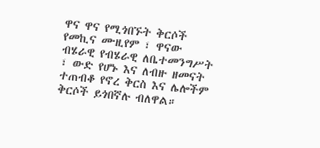ዋና ዋና የሚጎበኙት ቅርሶች የመኪና ሙዚየም ፣ ዋናው ብሄራዊ የብሄራዊ ለቤተመንግሥት ፣ ውድ የሆኑ እና ለብዙ ዘመናት ተጠብቆ የኖረ ቅርስ እና ሌሎችም ቅርሶች ይጎበኛሉ ብለዋል።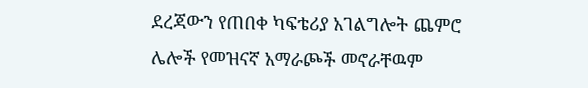ደረጃውን የጠበቀ ካፍቴሪያ አገልግሎት ጨምሮ ሌሎች የመዝናኛ አማራጮች መኖራቸዉም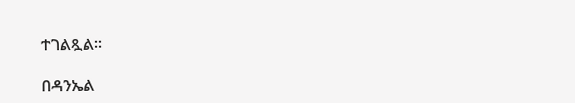ተገልጿል፡፡

በዳንኤል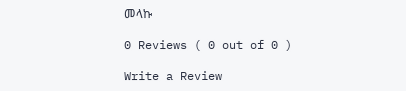መላኩ

0 Reviews ( 0 out of 0 )

Write a Review